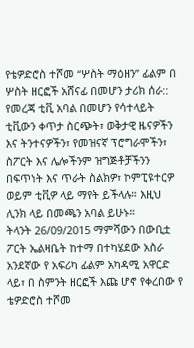የቴዎድሮስ ተሾመ “ሦስት ማዕዘን” ፊልም በ ሦስት ዘርፎች አሸናፊ በመሆን ታሪክ ሰራ::
የመረጃ ቲቪ አባል በመሆን የሳተላይት ቲቪውን ቀጥታ ስርጭት፣ ወቅታዊ ዜናዎችን እና ትንተናዎችን፣ የመዝናኛ ፕሮግራሞችን፣ ስፖርት እና ሌሎችንም ዝግጅቶቻችንን በፍጥነት እና ጥራት ስልክዎ፣ ኮምፒዩተርዎ ወይም ቲቪዎ ላይ ማየት ይችላሉ። እዚህ ሊንክ ላይ በመጫን አባል ይሁኑ።
ትላንት 26/09/2015 ማምሻውን በውቢቷ ፖርት ኤልዛቤት ከተማ በተካሄደው አስራ አንደኛው የ አፍሪካ ፊልም አካዳሚ አዋርድ ላይ፣ በ ስምንት ዘርፎች እጩ ሆኖ የቀረበው የ ቴዎድሮስ ተሾመ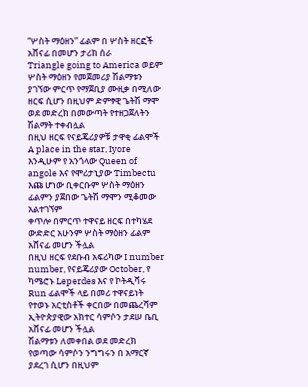“ሦስት ማዕዘን” ፊልም በ ሦስት ዘርፎች አሸናፊ በመሆን ታሪክ ሰራ
Triangle going to America ወይም ሦስት ማዕዘን የመጀመሪያ ሽልማቱን ያገኘው ምርጥ የማጀቢያ ሙዚቃ በሚለው ዘርፍ ሲሆን በዚህም ድምፃዊ ጌትሽ ማሞ ወደ መድረክ በመውጣት የተዘጋጀለትን ሽልማት ተቀብሏል
በዚህ ዘርፍ የናይጄሪያዎቹ ታዋቂ ፊልሞች A place in the star, Iyore እንዲሁም የ አንጎላው Queen of angole እና የሞሪታኒያው Timbectu እጩ ሆነው ቢቀርቡም ሦስት ማዕዘን ፊልምን ያጀበው ጌትሽ ማሞን ሚቆመው አልተገኘም
ቀጥሎ በምርጥ ተዋናይ ዘርፍ በተካሄደ ውድድር አሁንም ሦስት ማዕዘን ፊልም አሸናፊ መሆን ችሏል
በዚህ ዘርፍ የደቡብ አፍሪካው I number number, የናይጄሪያው October, የ ካሜሮኑ Leperdes እና የ ኮትዲቫሩ Run ፊልሞች ላይ በመሪ ተዋናይነት የተወኑ አርቲስቶች ቀርበው በመጨረሻም ኢትዮጵያዊው አክተር ሳምሶን ታደሠ ቤቢ አሸናፊ መሆን ችሏል
ሽልማቱን ለመቀበል ወደ መድረክ የወጣው ሳምሶን ንግግሩን በ አማርኛ ያደረገ ሲሆን በዚህም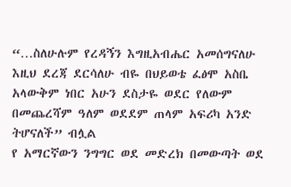“…ስለሁሉም የረዳኝን እግዚአብሔር አመሰግናለሁ እዚህ ደረጃ ደርሳለሁ ብዬ በህይወቴ ፈፅሞ አስቤ አላውቅም ነበር አሁን ደስታዬ ወደር የለውም በመጨረሻም ዓለም ወደደም ጠላም አፍሪካ አንድ ትሆናለች” ብሏል
የ አማርኛውን ንግግር ወደ መድረክ በመውጣት ወደ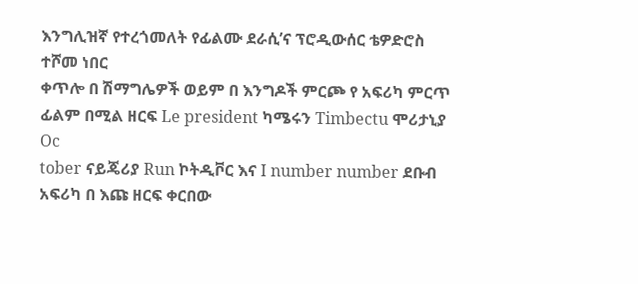እንግሊዝኛ የተረጎመለት የፊልሙ ደራሲ’ና ፕሮዲውሰር ቴዎድሮስ ተሾመ ነበር
ቀጥሎ በ ሽማግሌዎች ወይም በ እንግዶች ምርጮ የ አፍሪካ ምርጥ ፊልም በሚል ዘርፍ Le president ካሜሩን Timbectu ሞሪታኒያ Oc
tober ናይጄሪያ Run ኮትዲቮር እና I number number ደቡብ አፍሪካ በ እጩ ዘርፍ ቀርበው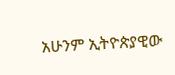አሁንም ኢትዮጵያዊው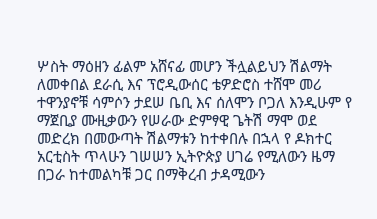ሦስት ማዕዘን ፊልም አሸናፊ መሆን ችሏልይህን ሽልማት ለመቀበል ደራሲ እና ፕሮዲውሰር ቴዎድሮስ ተሸሞ መሪ ተዋንያኖቹ ሳምሶን ታደሠ ቤቢ እና ሰለሞን ቦጋለ እንዲሁም የ ማጀቢያ ሙዚቃውን የሠራው ድምፃዊ ጌትሽ ማሞ ወደ መድረክ በመውጣት ሽልማቱን ከተቀበሉ በኋላ የ ዶክተር አርቲስት ጥላሁን ገሠሠን ኢትዮጵያ ሀገሬ የሚለውን ዜማ በጋራ ከተመልካቹ ጋር በማቅረብ ታዳሚውን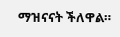ማዝናናት ችለዋል።